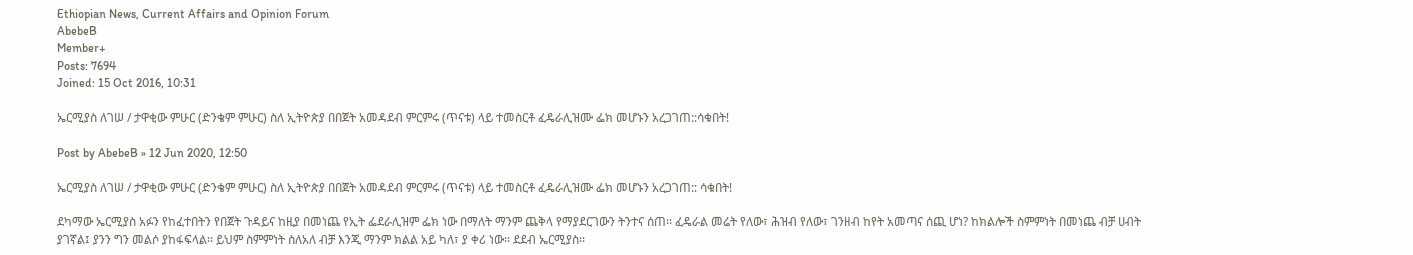Ethiopian News, Current Affairs and Opinion Forum
AbebeB
Member+
Posts: 7694
Joined: 15 Oct 2016, 10:31

ኤርሚያስ ለገሠ / ታዋቂው ምሁር (ድንቄም ምሁር) ስለ ኢትዮጵያ በበጀት አመዳደብ ምርምሩ (ጥናቱ) ላይ ተመስርቶ ፈዴራሊዝሙ ፌክ መሆኑን አረጋገጠ::ሳቁበት!

Post by AbebeB » 12 Jun 2020, 12:50

ኤርሚያስ ለገሠ / ታዋቂው ምሁር (ድንቄም ምሁር) ስለ ኢትዮጵያ በበጀት አመዳደብ ምርምሩ (ጥናቱ) ላይ ተመስርቶ ፈዴራሊዝሙ ፌክ መሆኑን አረጋገጠ:: ሳቁበት!

ደካማው ኤርሚያስ አፉን የከፈተበትን የበጀት ጉዳይና ከዚያ በመነጨ የኢት ፌደራሊዝም ፌክ ነው በማለት ማንም ጨቅላ የማያደርገውን ትንተና ሰጠ፡፡ ፈዴራል መሬት የለው፣ ሕዝብ የለው፣ ገንዘብ ከየት አመጣና ሰጪ ሆነ? ከክልሎች ስምምነት በመነጨ ብቻ ሀብት ያገኛል፤ ያንን ግን መልሶ ያከፋፍላል፡፡ ይህም ስምምነት ስለአለ ብቻ እንጂ ማንም ክልል አይ ካለ፣ ያ ቀሪ ነው፡፡ ደደብ ኤርሚያስ፡፡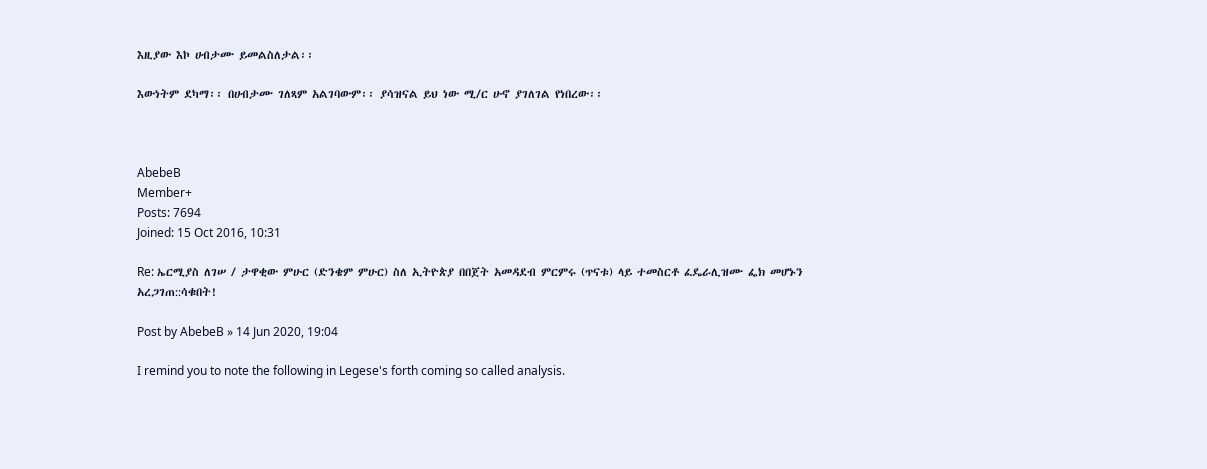እዚያው እኮ ሀብታሙ ይመልስለታል፡፡

እውነትም ደካማ፡፡ በሀብታሙ ገለጻም አልገባውም፡፡ ያሳዝናል ይህ ነው ሚ/ር ሁኖ ያገለገል የነበረው፡፡



AbebeB
Member+
Posts: 7694
Joined: 15 Oct 2016, 10:31

Re: ኤርሚያስ ለገሠ / ታዋቂው ምሁር (ድንቄም ምሁር) ስለ ኢትዮጵያ በበጀት አመዳደብ ምርምሩ (ጥናቱ) ላይ ተመስርቶ ፈዴራሊዝሙ ፌክ መሆኑን አረጋገጠ::ሳቁበት!

Post by AbebeB » 14 Jun 2020, 19:04

I remind you to note the following in Legese's forth coming so called analysis.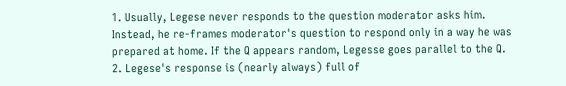1. Usually, Legese never responds to the question moderator asks him. Instead, he re-frames moderator's question to respond only in a way he was prepared at home. If the Q appears random, Legesse goes parallel to the Q.
2. Legese's response is (nearly always) full of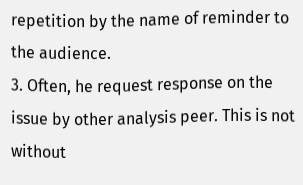repetition by the name of reminder to the audience.
3. Often, he request response on the issue by other analysis peer. This is not without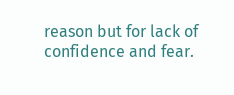reason but for lack of confidence and fear.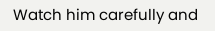Watch him carefully and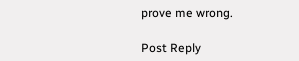prove me wrong.

Post Reply